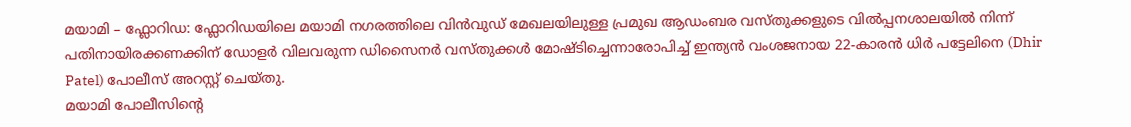മയാമി – ഫ്ലോറിഡ: ഫ്ലോറിഡയിലെ മയാമി നഗരത്തിലെ വിൻവുഡ് മേഖലയിലുള്ള പ്രമുഖ ആഡംബര വസ്തുക്കളുടെ വിൽപ്പനശാലയിൽ നിന്ന് പതിനായിരക്കണക്കിന് ഡോളർ വിലവരുന്ന ഡിസൈനർ വസ്തുക്കൾ മോഷ്ടിച്ചെന്നാരോപിച്ച് ഇന്ത്യൻ വംശജനായ 22-കാരൻ ധിർ പട്ടേലിനെ (Dhir Patel) പോലീസ് അറസ്റ്റ് ചെയ്തു.
മയാമി പോലീസിന്റെ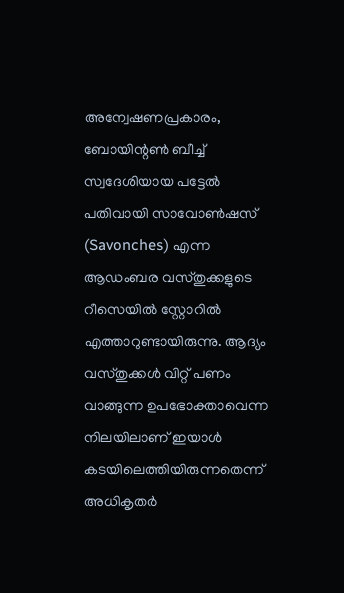അന്വേഷണപ്രകാരം, ബോയിന്റൺ ബീച്ച് സ്വദേശിയായ പട്ടേൽ പതിവായി സാവോൺഷസ് (Savonches) എന്ന ആഡംബര വസ്തുക്കളുടെ റീസെയിൽ സ്റ്റോറിൽ എത്താറുണ്ടായിരുന്നു. ആദ്യം വസ്തുക്കൾ വിറ്റ് പണം വാങ്ങുന്ന ഉപഭോക്താവെന്ന നിലയിലാണ് ഇയാൾ കടയിലെത്തിയിരുന്നതെന്ന് അധികൃതർ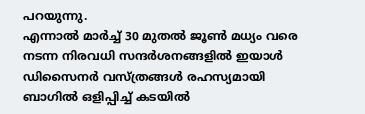പറയുന്നു.
എന്നാൽ മാർച്ച് 30 മുതൽ ജൂൺ മധ്യം വരെ നടന്ന നിരവധി സന്ദർശനങ്ങളിൽ ഇയാൾ ഡിസൈനർ വസ്ത്രങ്ങൾ രഹസ്യമായി ബാഗിൽ ഒളിപ്പിച്ച് കടയിൽ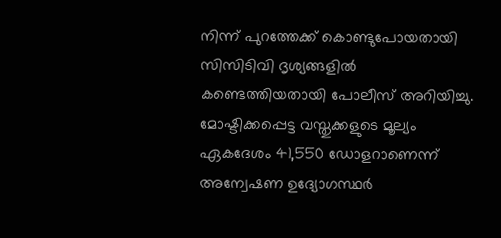നിന്ന് പുറത്തേക്ക് കൊണ്ടുപോയതായി സിസിടിവി ദൃശ്യങ്ങളിൽ കണ്ടെത്തിയതായി പോലീസ് അറിയിച്ചു. മോഷ്ടിക്കപ്പെട്ട വസ്തുക്കളുടെ മൂല്യം ഏകദേശം 41,550 ഡോളറാണെന്ന് അന്വേഷണ ഉദ്യോഗസ്ഥർ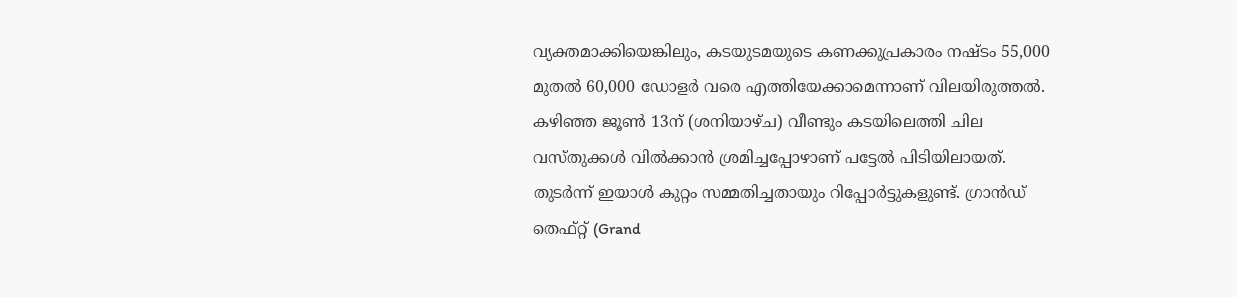വ്യക്തമാക്കിയെങ്കിലും, കടയുടമയുടെ കണക്കുപ്രകാരം നഷ്ടം 55,000 മുതൽ 60,000 ഡോളർ വരെ എത്തിയേക്കാമെന്നാണ് വിലയിരുത്തൽ.
കഴിഞ്ഞ ജൂൺ 13ന് (ശനിയാഴ്ച) വീണ്ടും കടയിലെത്തി ചില വസ്തുക്കൾ വിൽക്കാൻ ശ്രമിച്ചപ്പോഴാണ് പട്ടേൽ പിടിയിലായത്. തുടർന്ന് ഇയാൾ കുറ്റം സമ്മതിച്ചതായും റിപ്പോർട്ടുകളുണ്ട്. ഗ്രാൻഡ് തെഫ്റ്റ് (Grand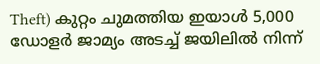Theft) കുറ്റം ചുമത്തിയ ഇയാൾ 5,000 ഡോളർ ജാമ്യം അടച്ച് ജയിലിൽ നിന്ന്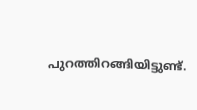പുറത്തിറങ്ങിയിട്ടുണ്ട്.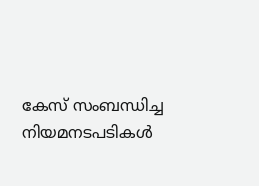കേസ് സംബന്ധിച്ച നിയമനടപടികൾ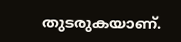തുടരുകയാണ്.